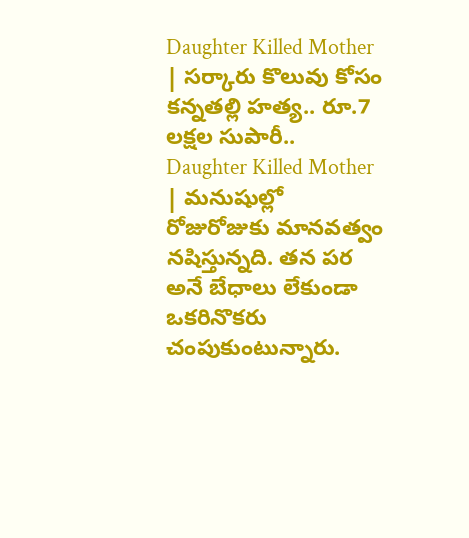Daughter Killed Mother | సర్కారు కొలువు కోసం కన్నతల్లి హత్య.. రూ.7 లక్షల సుపారీ..
Daughter Killed Mother | మనుషుల్లో రోజురోజుకు మానవత్వం నషిస్తున్నది. తన పర అనే బేధాలు లేకుండా ఒకరినొకరు చంపుకుంటున్నారు.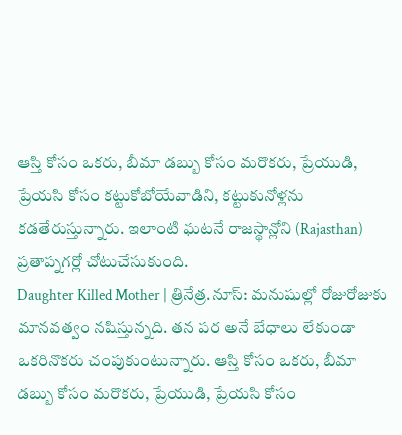ఆస్తి కోసం ఒకరు, బీమా డబ్బు కోసం మరొకరు, ప్రేయుడి, ప్రేయసి కోసం కట్టుకోబోయేవాడిని, కట్టుకునోళ్లను కడతేరుస్తున్నారు. ఇలాంటి ఘటనే రాజస్థాన్లోని (Rajasthan) ప్రతాప్నగర్లో చోటుచేసుకుంది.
Daughter Killed Mother | త్రినేత్ర.నూస్: మనుషుల్లో రోజురోజుకు మానవత్వం నషిస్తున్నది. తన పర అనే బేధాలు లేకుండా ఒకరినొకరు చంపుకుంటున్నారు. ఆస్తి కోసం ఒకరు, బీమా డబ్బు కోసం మరొకరు, ప్రేయుడి, ప్రేయసి కోసం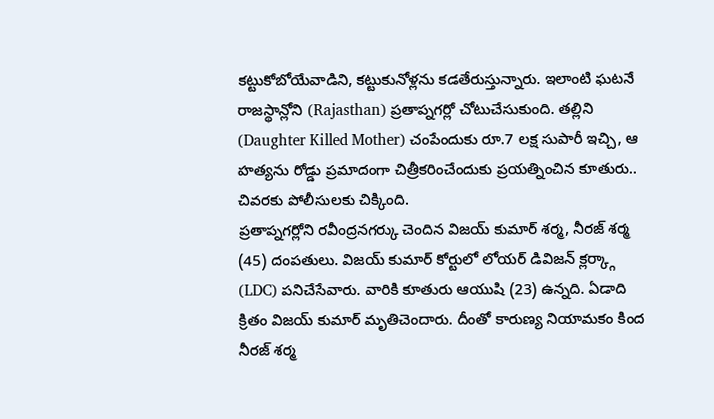కట్టుకోబోయేవాడిని, కట్టుకునోళ్లను కడతేరుస్తున్నారు. ఇలాంటి ఘటనే రాజస్థాన్లోని (Rajasthan) ప్రతాప్నగర్లో చోటుచేసుకుంది. తల్లిని (Daughter Killed Mother) చంపేందుకు రూ.7 లక్ష సుపారీ ఇచ్చి, ఆ హత్యను రోడ్డు ప్రమాదంగా చిత్రీకరించేందుకు ప్రయత్నించిన కూతురు.. చివరకు పోలీసులకు చిక్కింది.
ప్రతాప్నగర్లోని రవీంద్రనగర్కు చెందిన విజయ్ కుమార్ శర్మ, నీరజ్ శర్మ (45) దంపతులు. విజయ్ కుమార్ కోర్టులో లోయర్ డివిజన్ క్లర్క్గా (LDC) పనిచేసేవారు. వారికి కూతురు ఆయుషి (23) ఉన్నది. ఏడాది క్రితం విజయ్ కుమార్ మృతిచెందారు. దీంతో కారుణ్య నియామకం కింద నీరజ్ శర్మ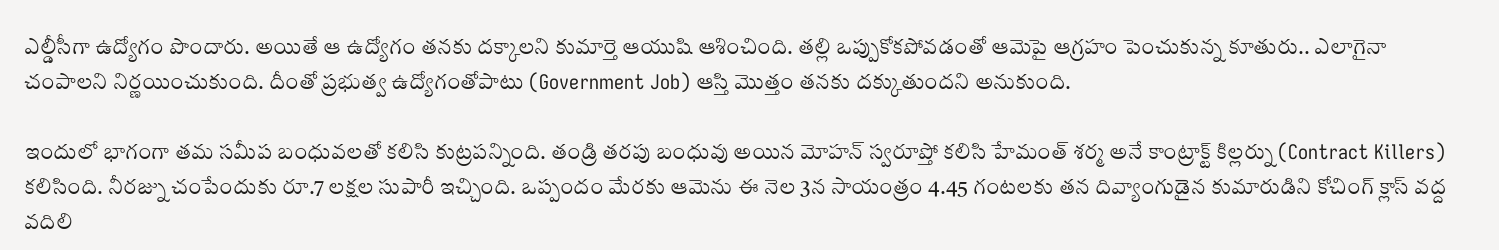ఎల్డీసీగా ఉద్యోగం పొందారు. అయితే ఆ ఉద్యోగం తనకు దక్కాలని కుమార్తె ఆయుషి ఆశించింది. తల్లి ఒప్పుకోకపోవడంతో ఆమెపై ఆగ్రహం పెంచుకున్న కూతురు.. ఎలాగైనా చంపాలని నిర్ణయించుకుంది. దీంతో ప్రభుత్వ ఉద్యోగంతోపాటు (Government Job) ఆస్తి మొత్తం తనకు దక్కుతుందని అనుకుంది.

ఇందులో భాగంగా తమ సమీప బంధువలతో కలిసి కుట్రపన్నింది. తండ్రి తరపు బంధువు అయిన మోహన్ స్వరూప్తో కలిసి హేమంత్ శర్మ అనే కాంట్రాక్ట్ కిల్లర్ను (Contract Killers) కలిసింది. నీరజ్ను చంపేందుకు రూ.7 లక్షల సుపారీ ఇచ్చింది. ఒప్పందం మేరకు ఆమెను ఈ నెల 3న సాయంత్రం 4.45 గంటలకు తన దివ్యాంగుడైన కుమారుడిని కోచింగ్ క్లాస్ వద్ద వదిలి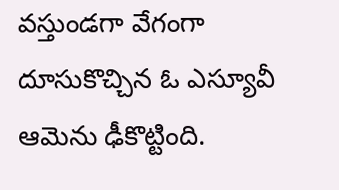వస్తుండగా వేగంగా దూసుకొచ్చిన ఓ ఎస్యూవీ ఆమెను ఢీకొట్టింది.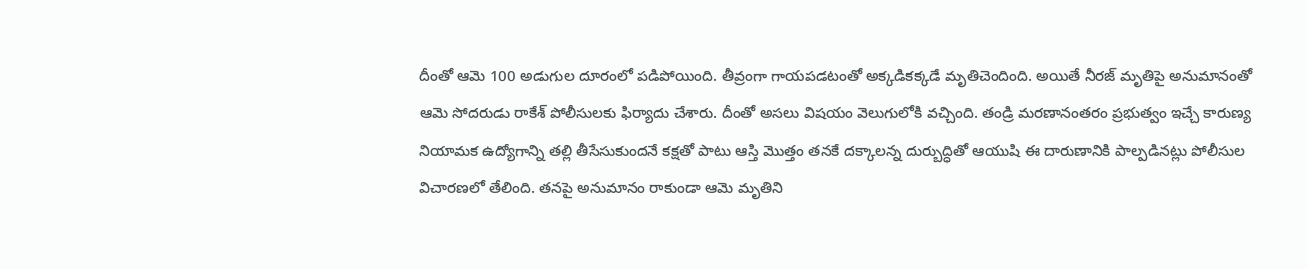దీంతో ఆమె 100 అడుగుల దూరంలో పడిపోయింది. తీవ్రంగా గాయపడటంతో అక్కడికక్కడే మృతిచెందింది. అయితే నీరజ్ మృతిపై అనుమానంతో ఆమె సోదరుడు రాకేశ్ పోలీసులకు ఫిర్యాదు చేశారు. దీంతో అసలు విషయం వెలుగులోకి వచ్చింది. తండ్రి మరణానంతరం ప్రభుత్వం ఇచ్చే కారుణ్య నియామక ఉద్యోగాన్ని తల్లి తీసేసుకుందనే కక్షతో పాటు ఆస్తి మొత్తం తనకే దక్కాలన్న దుర్బుద్ధితో ఆయుషి ఈ దారుణానికి పాల్పడినట్లు పోలీసుల విచారణలో తేలింది. తనపై అనుమానం రాకుండా ఆమె మృతిని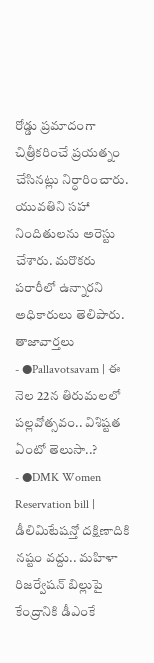రోడ్డు ప్రమాదంగా చిత్రీకరించే ప్రయత్నం చేసినట్లు నిర్ధారించారు. యువతిని సహా నిందితులను అరెస్టు చేశారు. మరొకరు పరారీలో ఉన్నారని అధికారులు తెలిపారు.
తాజావార్తలు
- ●Pallavotsavam | ఈ నెల 22న తిరుమలలో పల్లవోత్సవం.. విశిష్టత ఏంటో తెలుసా..?
- ●DMK Women Reservation bill | డీలిమిటేషన్తో దక్షిణాదికి నష్టం వద్దు.. మహిళా రిజర్వేషన్ బిల్లుపై కేంద్రానికి డీఎంకే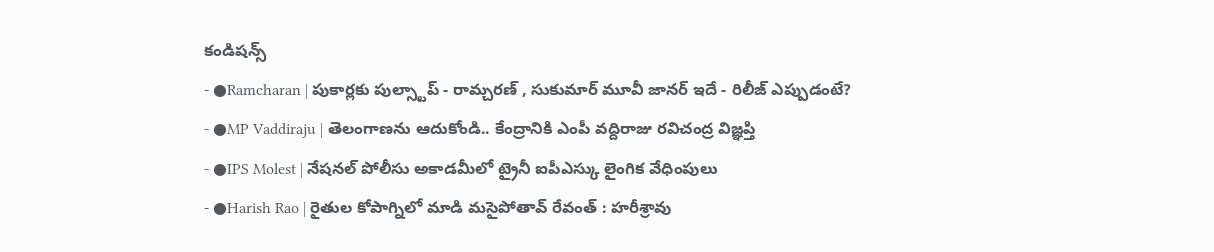కండిషన్స్
- ●Ramcharan | పుకార్లకు పుల్స్టాప్ - రామ్చరణ్ , సుకుమార్ మూవీ జానర్ ఇదే - రిలీజ్ ఎప్పుడంటే?
- ●MP Vaddiraju | తెలంగాణను ఆదుకోండి.. కేంద్రానికి ఎంపీ వద్దిరాజు రవిచంద్ర విజ్ఞప్తి
- ●IPS Molest | నేషనల్ పోలీసు అకాడమీలో ట్రైనీ ఐపీఎస్కు లైంగిక వేధింపులు
- ●Harish Rao | రైతుల కోపాగ్నిలో మాడి మసైపోతావ్ రేవంత్ : హరీశ్రావు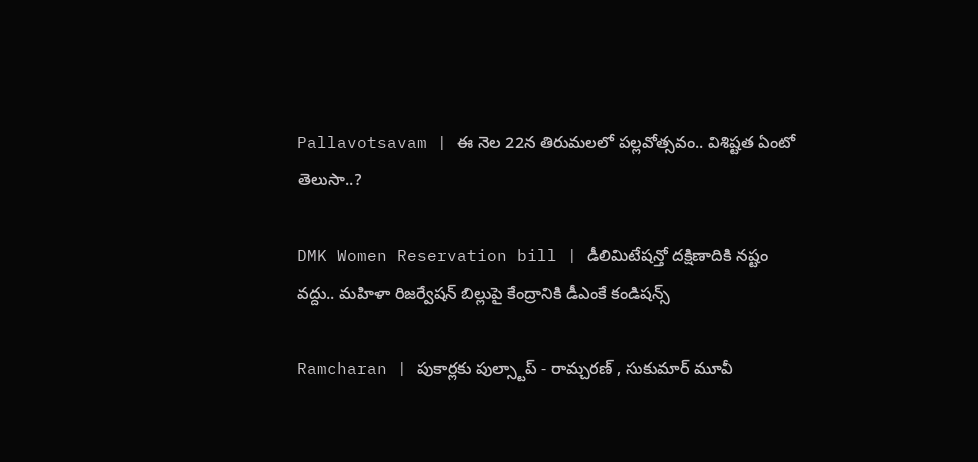Pallavotsavam | ఈ నెల 22న తిరుమలలో పల్లవోత్సవం.. విశిష్టత ఏంటో తెలుసా..?

DMK Women Reservation bill | డీలిమిటేషన్తో దక్షిణాదికి నష్టం వద్దు.. మహిళా రిజర్వేషన్ బిల్లుపై కేంద్రానికి డీఎంకే కండిషన్స్

Ramcharan | పుకార్లకు పుల్స్టాప్ - రామ్చరణ్ , సుకుమార్ మూవీ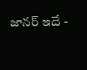జానర్ ఇదే -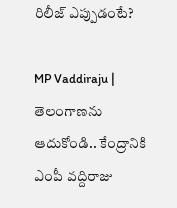రిలీజ్ ఎప్పుడంటే?

MP Vaddiraju | తెలంగాణను ఆదుకోండి.. కేంద్రానికి ఎంపీ వద్దిరాజు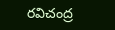రవిచంద్ర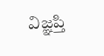విజ్ఞప్తి